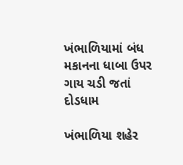ખંભાળિયામાં બંધ મકાનના ધાબા ઉપર ગાય ચડી જતાં દોડધામ

ખંભાળિયા શહેર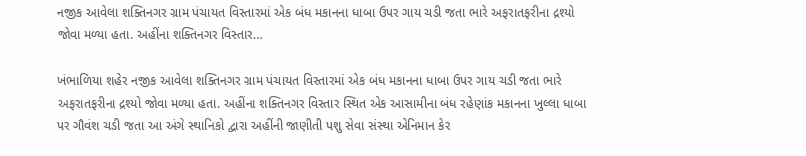નજીક આવેલા શક્તિનગર ગ્રામ પંચાયત વિસ્તારમાં એક બંધ મકાનના ધાબા ઉપર ગાય ચડી જતા ભારે અફરાતફરીના દ્રશ્યો જોવા મળ્યા હતા. અહીંના શક્તિનગર વિસ્તાર…

ખંભાળિયા શહેર નજીક આવેલા શક્તિનગર ગ્રામ પંચાયત વિસ્તારમાં એક બંધ મકાનના ધાબા ઉપર ગાય ચડી જતા ભારે અફરાતફરીના દ્રશ્યો જોવા મળ્યા હતા. અહીંના શક્તિનગર વિસ્તાર સ્થિત એક આસામીના બંધ રહેણાંક મકાનના ખુલ્લા ધાબા પર ગૌવંશ ચડી જતા આ અંગે સ્થાનિકો દ્વારા અહીંની જાણીતી પશુ સેવા સંસ્થા એનિમાન કેર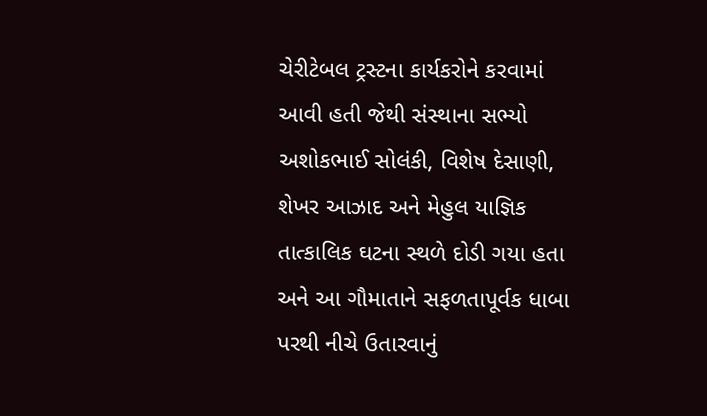ચેરીટેબલ ટ્રસ્ટના કાર્યકરોને કરવામાં આવી હતી જેથી સંસ્થાના સભ્યો અશોકભાઈ સોલંકી, વિશેષ દેસાણી, શેખર આઝાદ અને મેહુલ યાજ્ઞિક તાત્કાલિક ઘટના સ્થળે દોડી ગયા હતા અને આ ગૌમાતાને સફળતાપૂર્વક ધાબા પરથી નીચે ઉતારવાનું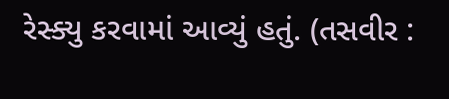રેસ્ક્યુ કરવામાં આવ્યું હતું. (તસવીર :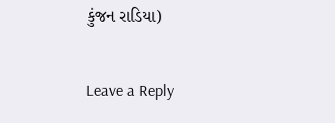કુંજન રાડિયા)

Leave a Reply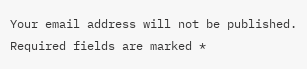Your email address will not be published. Required fields are marked *